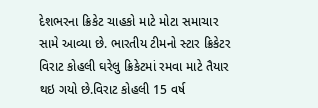દેશભરના ક્રિકેટ ચાહકો માટે મોટા સમાચાર સામે આવ્યા છે. ભારતીય ટીમનો સ્ટાર ક્રિકેટર વિરાટ કોહલી ઘરેલુ ક્રિકેટમાં રમવા માટે તૈયાર થઇ ગયો છે.વિરાટ કોહલી 15 વર્ષ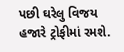પછી ઘરેલુ વિજય હજારે ટ્રોફીમાં રમશે.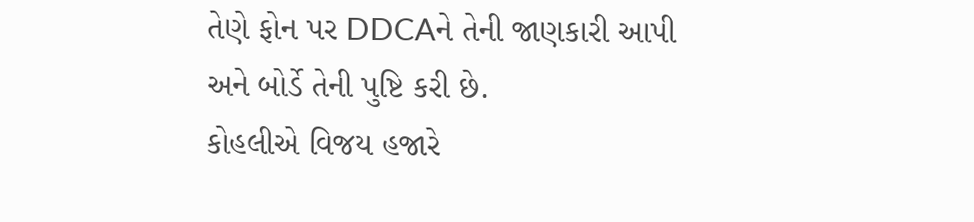તેણે ફોન પર DDCAને તેની જાણકારી આપી અને બોર્ડે તેની પુષ્ટિ કરી છે.
કોહલીએ વિજય હજારે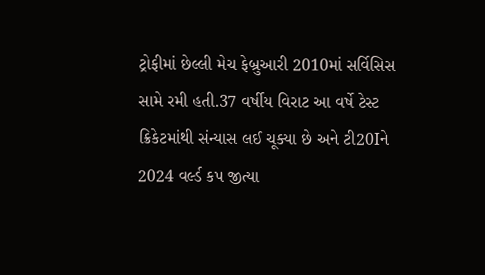ટ્રોફીમાં છેલ્લી મેચ ફેબ્રુઆરી 2010માં સર્વિસિસ સામે રમી હતી.37 વર્ષીય વિરાટ આ વર્ષે ટેસ્ટ ક્રિકેટમાંથી સંન્યાસ લઈ ચૂક્યા છે અને ટી20Iને 2024 વર્લ્ડ કપ જીત્યા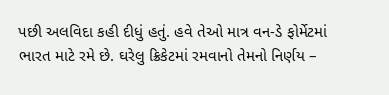પછી અલવિદા કહી દીધું હતું. હવે તેઓ માત્ર વન-ડે ફોર્મેટમાં ભારત માટે રમે છે. ઘરેલુ ક્રિકેટમાં રમવાનો તેમનો નિર્ણય –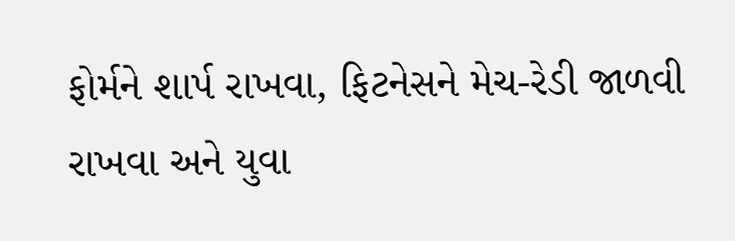ફોર્મને શાર્પ રાખવા, ફિટનેસને મેચ-રેડી જાળવી રાખવા અને યુવા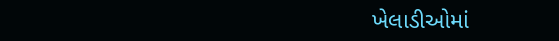ખેલાડીઓમાં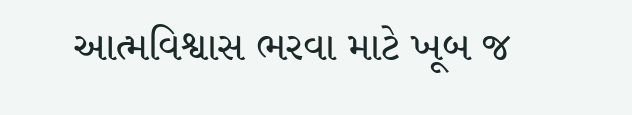આત્મવિશ્વાસ ભરવા માટે ખૂબ જ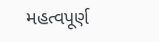મહત્વપૂર્ણ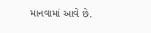માનવામાં આવે છે.